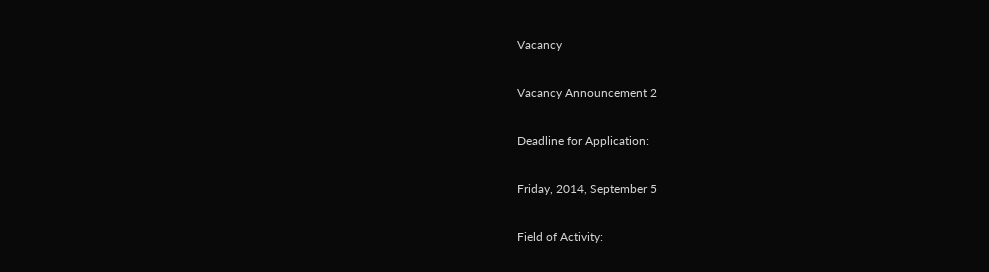Vacancy

Vacancy Announcement 2

Deadline for Application:

Friday, 2014, September 5

Field of Activity: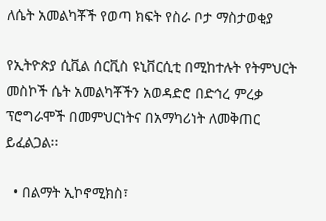ለሴት አመልካቾች የወጣ ክፍት የስራ ቦታ ማስታወቂያ

የኢትዮጵያ ሲቪል ሰርቪስ ዩኒቨርሲቲ በሚከተሉት የትምህርት መስኮች ሴት አመልካቾችን አወዳድሮ በድኅረ ምረቃ ፕሮግራሞች በመምህርነትና በአማካሪነት ለመቅጠር ይፈልጋል፡፡

  • በልማት ኢኮኖሚክስ፣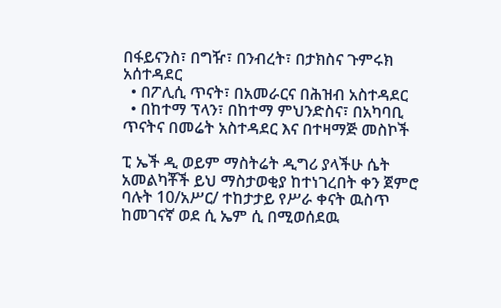በፋይናንስ፣ በግዥ፣ በንብረት፣ በታክስና ጉምሩክ አሰተዳደር
  • በፖሊሲ ጥናት፣ በአመራርና በሕዝብ አስተዳደር
  • በከተማ ፕላን፣ በከተማ ምህንድስና፣ በአካባቢ ጥናትና በመሬት አስተዳደር እና በተዛማጅ መስኮች

ፒ ኤች ዲ ወይም ማስትሬት ዲግሪ ያላችሁ ሴት አመልካቾች ይህ ማስታወቂያ ከተነገረበት ቀን ጀምሮ ባሉት 10/አሥር/ ተከታታይ የሥራ ቀናት ዉስጥ ከመገናኛ ወደ ሲ ኤም ሲ በሚወሰደዉ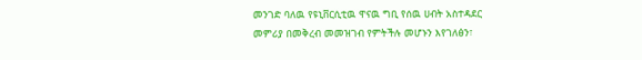መንገድ ባለዉ የዩኒቨርሲቲዉ ዋናዉ ግቢ የሰዉ ሀብት አስተዳደር መምሪያ በመቅረብ መመዝገብ የምትችሉ መሆኑን እየገለፅን፣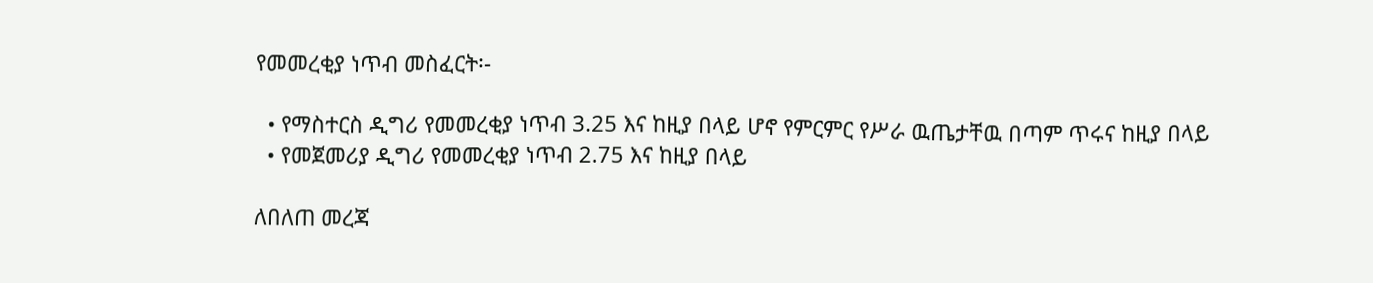የመመረቂያ ነጥብ መስፈርት፡-

  • የማስተርስ ዲግሪ የመመረቂያ ነጥብ 3.25 እና ከዚያ በላይ ሆኖ የምርምር የሥራ ዉጤታቸዉ በጣም ጥሩና ከዚያ በላይ
  • የመጀመሪያ ዲግሪ የመመረቂያ ነጥብ 2.75 እና ከዚያ በላይ

ለበለጠ መረጃ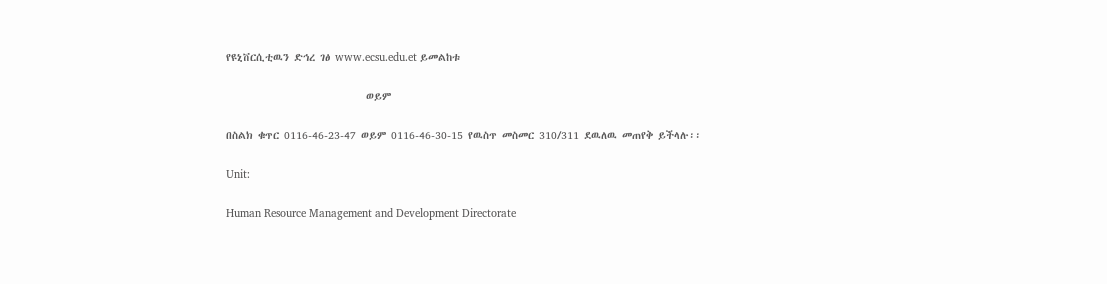የዩኒቨርሲቲዉን ድኅረ ገፅ www.ecsu.edu.et ይመልከቱ

                            ወይም

በስልክ ቁጥር 0116-46-23-47 ወይም 0116-46-30-15 የዉስጥ መስመር 310/311 ደዉለዉ መጠየቅ ይችላሉ፡፡

Unit:

Human Resource Management and Development Directorate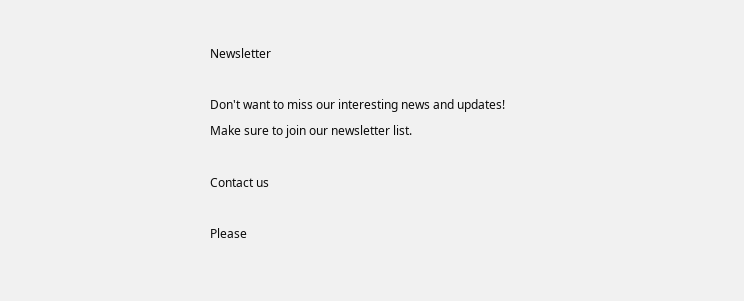Newsletter

Don't want to miss our interesting news and updates! Make sure to join our newsletter list.

Contact us

Please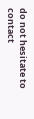do not hesitate to contact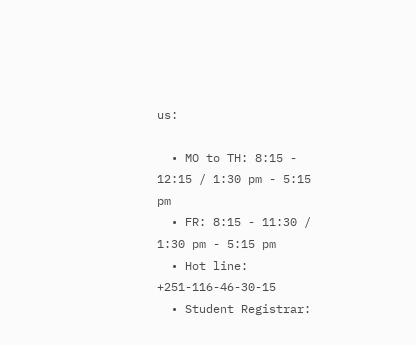us:

  • MO to TH: 8:15 - 12:15 / 1:30 pm - 5:15 pm
  • FR: 8:15 - 11:30 / 1:30 pm - 5:15 pm
  • Hot line: +251-116-46-30-15
  • Student Registrar: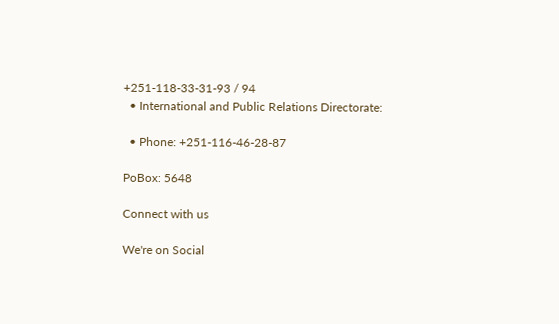+251-118-33-31-93 / 94
  • International and Public Relations Directorate:

  • Phone: +251-116-46-28-87

PoBox: 5648

Connect with us

We're on Social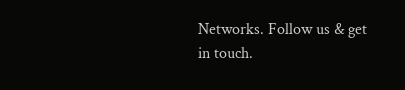Networks. Follow us & get in touch.